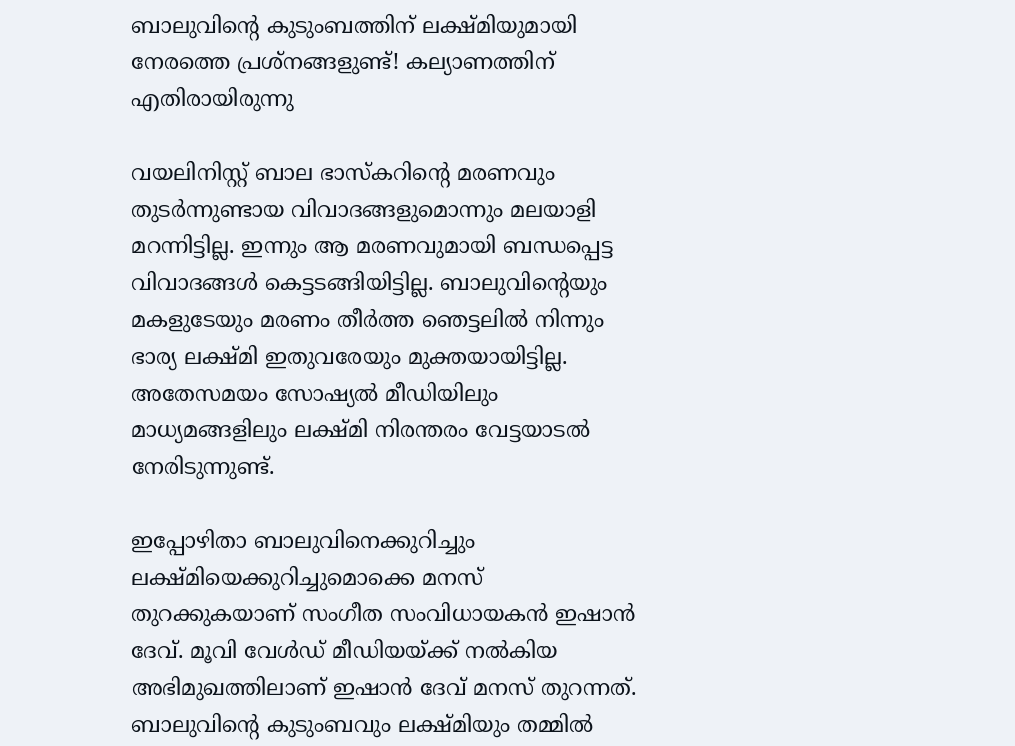ബാലുവിന്റെ കുടുംബത്തിന് ലക്ഷ്മിയുമായി നേരത്തെ പ്രശ്‌നങ്ങളുണ്ട്! കല്യാണത്തിന് എതിരായിരുന്നു

വയലിനിസ്റ്റ് ബാല ഭാസ്‌കറിന്റെ മരണവും തുടര്‍ന്നുണ്ടായ വിവാദങ്ങളുമൊന്നും മലയാളി മറന്നിട്ടില്ല. ഇന്നും ആ മരണവുമായി ബന്ധപ്പെട്ട വിവാദങ്ങള്‍ കെട്ടടങ്ങിയിട്ടില്ല. ബാലുവിന്റെയും മകളുടേയും മരണം തീര്‍ത്ത ഞെട്ടലില്‍ നിന്നും ഭാര്യ ലക്ഷ്മി ഇതുവരേയും മുക്തയായിട്ടില്ല. അതേസമയം സോഷ്യല്‍ മീഡിയിലും മാധ്യമങ്ങളിലും ലക്ഷ്മി നിരന്തരം വേട്ടയാടല്‍ നേരിടുന്നുണ്ട്.

ഇപ്പോഴിതാ ബാലുവിനെക്കുറിച്ചും ലക്ഷ്മിയെക്കുറിച്ചുമൊക്കെ മനസ് തുറക്കുകയാണ് സംഗീത സംവിധായകന്‍ ഇഷാന്‍ ദേവ്. മൂവി വേള്‍ഡ് മീഡിയയ്ക്ക് നല്‍കിയ അഭിമുഖത്തിലാണ് ഇഷാന്‍ ദേവ് മനസ് തുറന്നത്. ബാലുവിന്റെ കുടുംബവും ലക്ഷ്മിയും തമ്മില്‍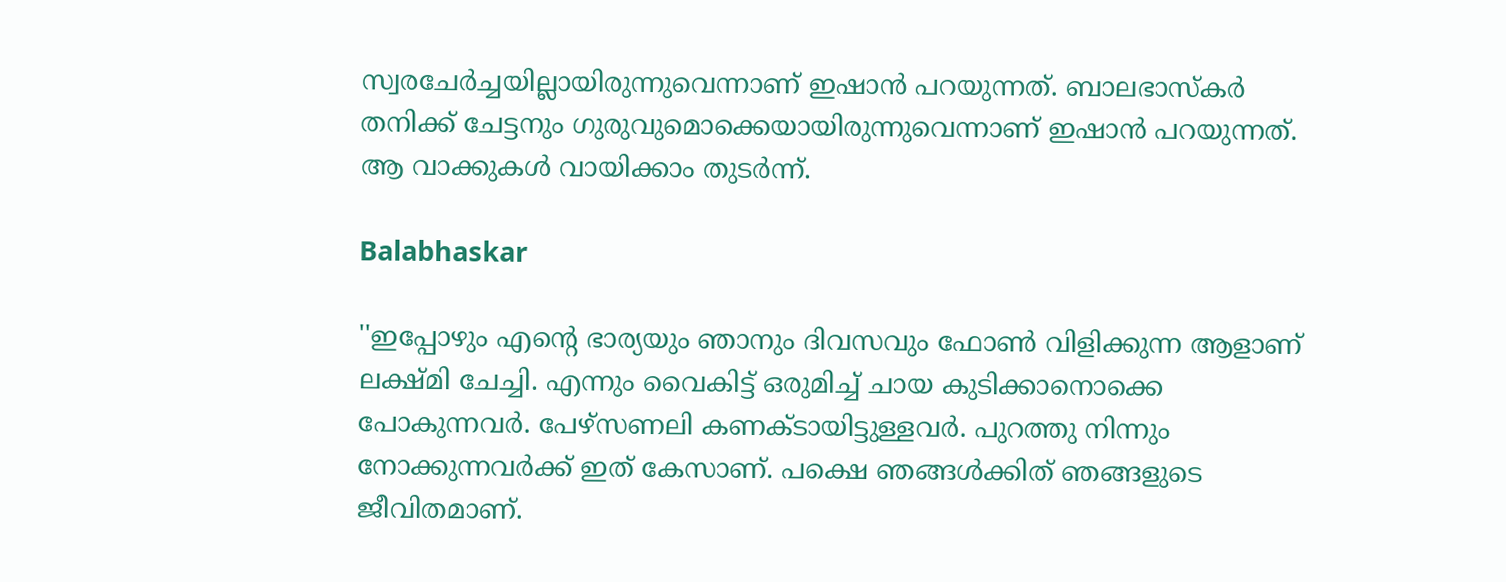സ്വരചേര്‍ച്ചയില്ലായിരുന്നുവെന്നാണ് ഇഷാന്‍ പറയുന്നത്. ബാലഭാസ്കർ തനിക്ക് ചേട്ടനും ഗുരുവുമൊക്കെയായിരുന്നുവെന്നാണ് ഇഷാന്‍ പറയുന്നത്. ആ വാക്കുകള്‍ വായിക്കാം തുടര്‍ന്ന്.

Balabhaskar

''ഇപ്പോഴും എന്റെ ഭാര്യയും ഞാനും ദിവസവും ഫോണ്‍ വിളിക്കുന്ന ആളാണ് ലക്ഷ്മി ചേച്ചി. എന്നും വൈകിട്ട് ഒരുമിച്ച് ചായ കുടിക്കാനൊക്കെ പോകുന്നവര്‍. പേഴ്‌സണലി കണക്ടായിട്ടുള്ളവര്‍. പുറത്തു നിന്നും നോക്കുന്നവര്‍ക്ക് ഇത് കേസാണ്. പക്ഷെ ഞങ്ങള്‍ക്കിത് ഞങ്ങളുടെ ജീവിതമാണ്.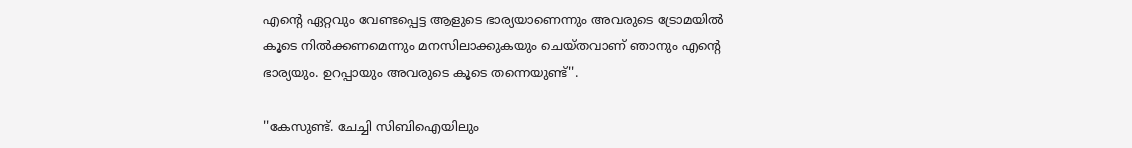എന്റെ ഏറ്റവും വേണ്ടപ്പെട്ട ആളുടെ ഭാര്യയാണെന്നും അവരുടെ ട്രോമയില്‍ കൂടെ നില്‍ക്കണമെന്നും മനസിലാക്കുകയും ചെയ്തവാണ് ഞാനും എന്റെ ഭാര്യയും. ഉറപ്പായും അവരുടെ കൂടെ തന്നെയുണ്ട്''.

''കേസുണ്ട്. ചേച്ചി സിബിഐയിലും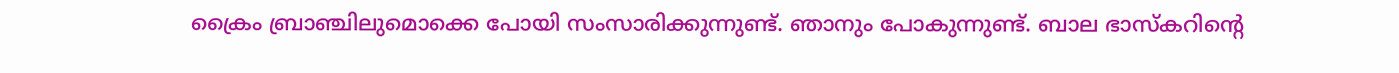ക്രൈം ബ്രാഞ്ചിലുമൊക്കെ പോയി സംസാരിക്കുന്നുണ്ട്. ഞാനും പോകുന്നുണ്ട്. ബാല ഭാസ്‌കറിന്റെ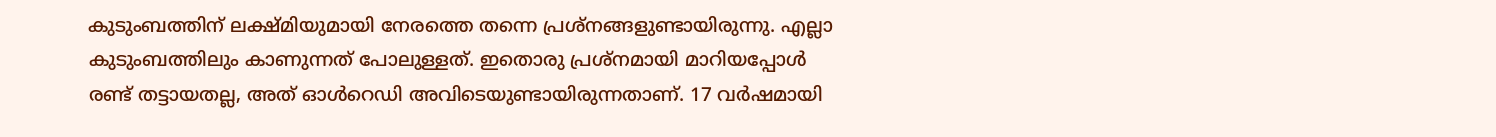കുടുംബത്തിന് ലക്ഷ്മിയുമായി നേരത്തെ തന്നെ പ്രശ്‌നങ്ങളുണ്ടായിരുന്നു. എല്ലാ കുടുംബത്തിലും കാണുന്നത് പോലുള്ളത്. ഇതൊരു പ്രശ്‌നമായി മാറിയപ്പോള്‍ രണ്ട് തട്ടായതല്ല, അത് ഓള്‍റെഡി അവിടെയുണ്ടായിരുന്നതാണ്. 17 വര്‍ഷമായി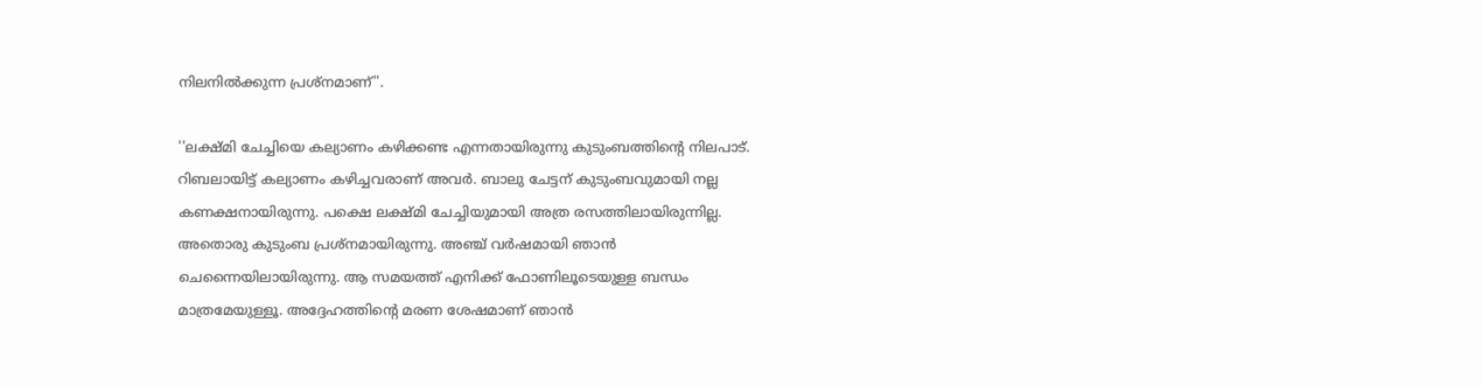നിലനില്‍ക്കുന്ന പ്രശ്‌നമാണ്''.

''ലക്ഷ്മി ചേച്ചിയെ കല്യാണം കഴിക്കണ്ട എന്നതായിരുന്നു കുടുംബത്തിന്റെ നിലപാട്. റിബലായിട്ട് കല്യാണം കഴിച്ചവരാണ് അവര്‍. ബാലു ചേട്ടന് കുടുംബവുമായി നല്ല കണക്ഷനായിരുന്നു. പക്ഷെ ലക്ഷ്മി ചേച്ചിയുമായി അത്ര രസത്തിലായിരുന്നില്ല. അതൊരു കുടുംബ പ്രശ്‌നമായിരുന്നു. അഞ്ച് വര്‍ഷമായി ഞാന്‍ ചെന്നൈയിലായിരുന്നു. ആ സമയത്ത് എനിക്ക് ഫോണിലൂടെയുള്ള ബന്ധം മാത്രമേയുള്ളൂ. അദ്ദേഹത്തിന്റെ മരണ ശേഷമാണ് ഞാന്‍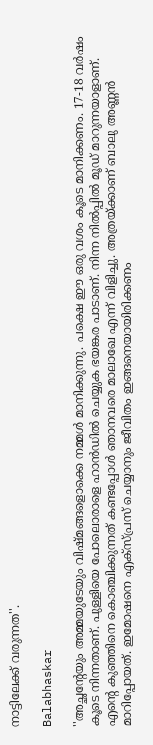നാട്ടിലേക്ക് വരുന്നത''.

Balabhaskar

''അച്ഛന്റേയും അമ്മയുടേയും വിഷ്മങ്ങളൊക്കെ നമ്മള്‍ മാനിക്കുന്നു. പക്ഷെ ഈ ഒരു വശം കൂടെ മാനിക്കണം. 17-18 വര്‍ഷം കൂടെ നിന്നതാണ്. പുള്ളിയെ പോലൊരാളെ ഹാന്‍ഡില്‍ ചെയ്യുക ഭയങ്കര പാടാണ്. നിന്ന നില്‍പ്പില്‍ മൂഡ് മാറുന്നയാളാണ്. എന്റെ കുഞ്ഞിനെ കൊഞ്ചിക്കുന്നത് കണ്ടപ്പോള്‍ ഞാനവരെ മാലാഖേ എന്ന് വിളിച്ചു. അത്രയ്ക്കാണ് ബാലു അണ്ണന്‍ മാറിപ്പോയത്. ഇമോഷനെ എക്‌സ്പ്രസ് ചെയ്യാനും ജീവിതം ഇങ്ങനെയായിരിക്കണം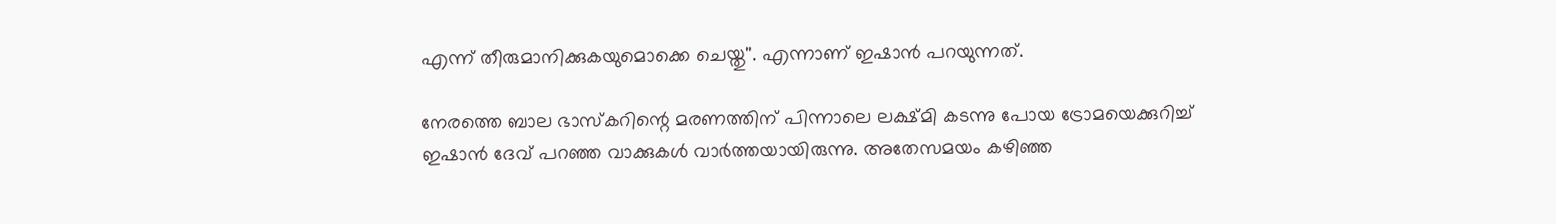എന്ന് തീരുമാനിക്കുകയുമൊക്കെ ചെയ്തു''. എന്നാണ് ഇഷാന്‍ പറയുന്നത്.

നേരത്തെ ബാല ഭാസ്‌കറിന്റെ മരണത്തിന് പിന്നാലെ ലക്ഷ്മി കടന്നു പോയ ട്രോമയെക്കുറിച്ച് ഇഷാന്‍ ദേവ് പറഞ്ഞ വാക്കുകള്‍ വാര്‍ത്തയായിരുന്നു. അതേസമയം കഴിഞ്ഞ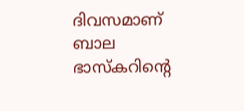ദിവസമാണ് ബാല ഭാസ്‌കറിന്റെ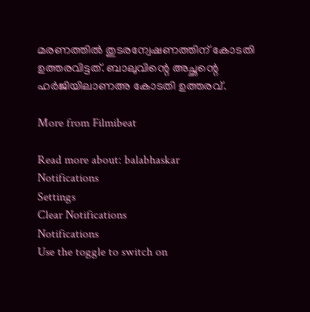മരണത്തില്‍ തുടരന്വേഷണത്തിന് കോടതി ഉത്തരവിട്ടത്. ബാലുവിന്റെ അച്ഛന്റെ ഹര്‍ജിയിലാണഅ കോടതി ഉത്തരവ്.

More from Filmibeat

Read more about: balabhaskar
Notifications
Settings
Clear Notifications
Notifications
Use the toggle to switch on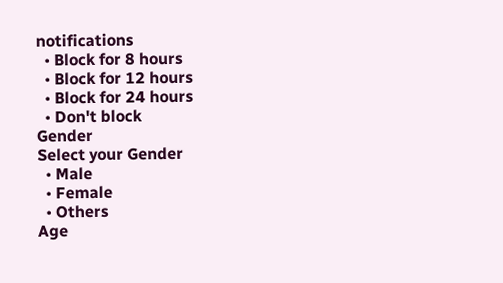notifications
  • Block for 8 hours
  • Block for 12 hours
  • Block for 24 hours
  • Don't block
Gender
Select your Gender
  • Male
  • Female
  • Others
Age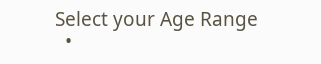Select your Age Range
  •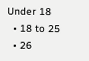Under 18
  • 18 to 25
  • 26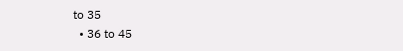to 35
  • 36 to 45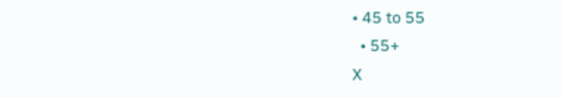• 45 to 55
  • 55+
X